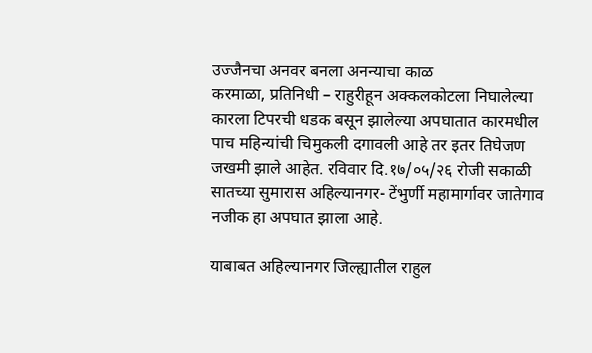उज्जैनचा अनवर बनला अनन्याचा काळ
करमाळा, प्रतिनिधी – राहुरीहून अक्कलकोटला निघालेल्या कारला टिपरची धडक बसून झालेल्या अपघातात कारमधील पाच महिन्यांची चिमुकली दगावली आहे तर इतर तिघेजण जखमी झाले आहेत. रविवार दि.१७/०५/२६ रोजी सकाळी सातच्या सुमारास अहिल्यानगर- टेंभुर्णी महामार्गावर जातेगाव नजीक हा अपघात झाला आहे.

याबाबत अहिल्यानगर जिल्ह्यातील राहुल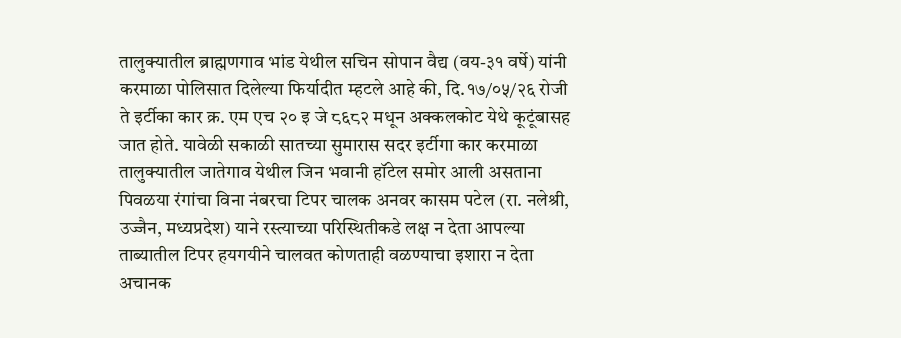तालुक्यातील ब्राह्मणगाव भांड येथील सचिन सोपान वैद्य (वय-३१ वर्षे) यांनी करमाळा पोलिसात दिलेल्या फिर्यादीत म्हटले आहे की, दि.१७/०५/२६ रोजी ते इर्टीका कार क्र. एम एच २० इ जे ८६८२ मधून अक्कलकोट येथे कूटूंबासह जात होते. यावेळी सकाळी सातच्या सुमारास सदर इर्टीगा कार करमाळा तालुक्यातील जातेगाव येथील जिन भवानी हॉटेल समोर आली असताना पिवळया रंगांचा विना नंबरचा टिपर चालक अनवर कासम पटेल (रा. नलेश्री, उज्जैन, मध्यप्रदेश) याने रस्त्याच्या परिस्थितीकडे लक्ष न देता आपल्या ताब्यातील टिपर हयगयीने चालवत कोणताही वळण्याचा इशारा न देता अचानक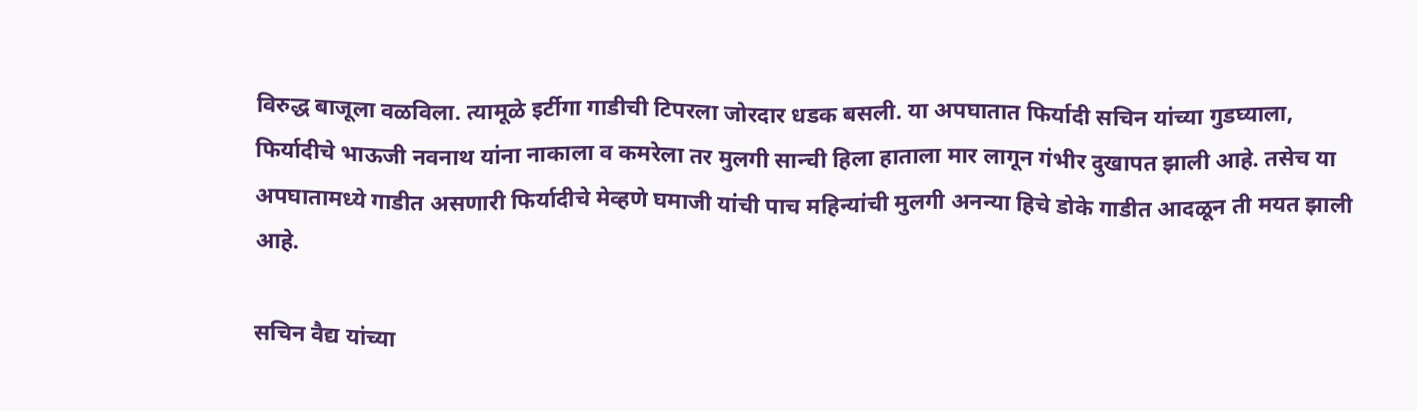विरुद्ध बाजूला वळविला. त्यामूळे इर्टीगा गाडीची टिपरला जोरदार धडक बसली. या अपघातात फिर्यादी सचिन यांच्या गुडघ्याला, फिर्यादीचे भाऊजी नवनाथ यांना नाकाला व कमरेला तर मुलगी सान्ची हिला हाताला मार लागून गंभीर दुखापत झाली आहे. तसेच या अपघातामध्ये गाडीत असणारी फिर्यादीचे मेव्हणे घमाजी यांची पाच महिन्यांची मुलगी अनन्या हिचे डोके गाडीत आदळून ती मयत झाली आहे.

सचिन वैद्य यांच्या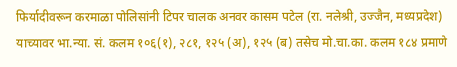फिर्यादीवरून करमाळा पोलिसांनी टिपर चालक अनवर कासम पटेल (रा. नलेश्री, उज्जैन, मध्यप्रदेश) याच्यावर भा.न्या. सं. कलम १०६(१), २८१, १२५ (अ), १२५ (ब) तसेच मो.चा.का. कलम १८४ प्रमाणे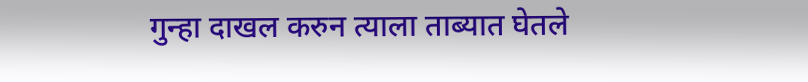गुन्हा दाखल करुन त्याला ताब्यात घेतले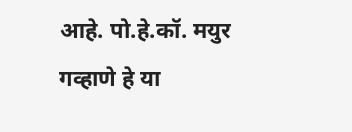आहे. पो.हे.कॉ. मयुर गव्हाणे हे या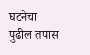घटनेचा पुढील तपास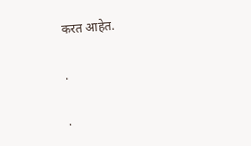करत आहेत.

.

.